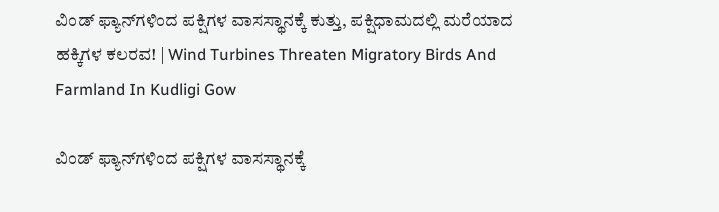ವಿಂಡ್ ಫ್ಯಾನ್‌ಗಳಿಂದ ಪಕ್ಷಿಗಳ ವಾಸಸ್ಥಾನಕ್ಕೆ ಕುತ್ತು, ಪಕ್ಷಿಧಾಮದಲ್ಲಿ ಮರೆಯಾದ ಹಕ್ಕಿಗಳ ಕಲರವ! | Wind Turbines Threaten Migratory Birds And Farmland In Kudligi Gow

ವಿಂಡ್ ಫ್ಯಾನ್‌ಗಳಿಂದ ಪಕ್ಷಿಗಳ ವಾಸಸ್ಥಾನಕ್ಕೆ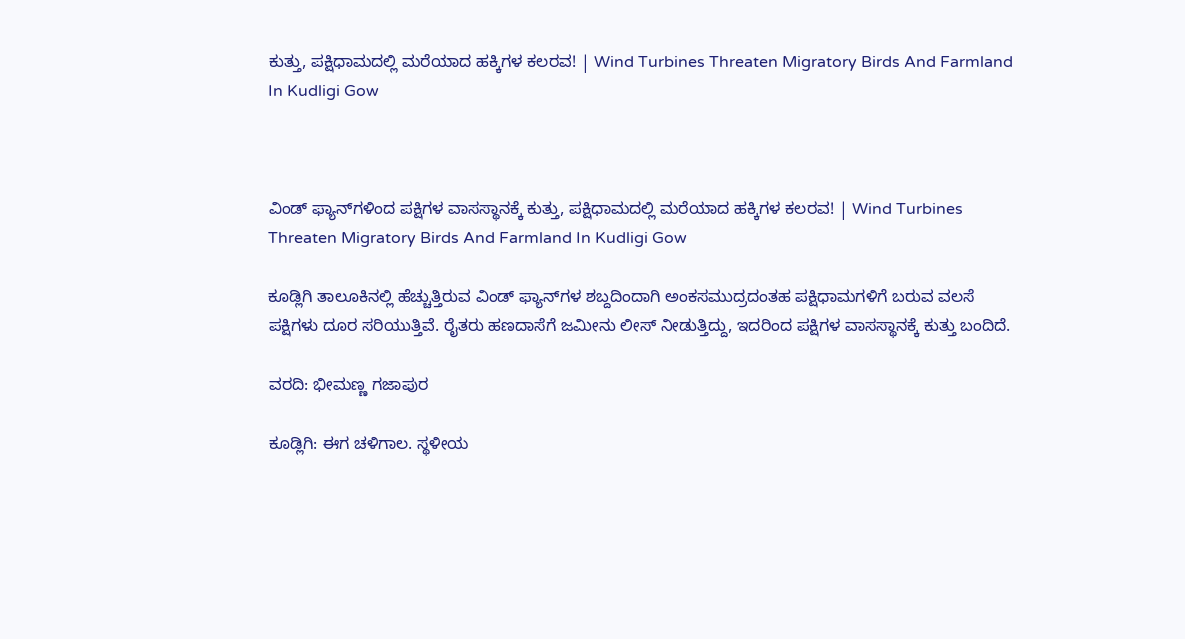ಕುತ್ತು, ಪಕ್ಷಿಧಾಮದಲ್ಲಿ ಮರೆಯಾದ ಹಕ್ಕಿಗಳ ಕಲರವ! | Wind Turbines Threaten Migratory Birds And Farmland In Kudligi Gow



ವಿಂಡ್ ಫ್ಯಾನ್‌ಗಳಿಂದ ಪಕ್ಷಿಗಳ ವಾಸಸ್ಥಾನಕ್ಕೆ ಕುತ್ತು, ಪಕ್ಷಿಧಾಮದಲ್ಲಿ ಮರೆಯಾದ ಹಕ್ಕಿಗಳ ಕಲರವ! | Wind Turbines Threaten Migratory Birds And Farmland In Kudligi Gow

ಕೂಡ್ಲಿಗಿ ತಾಲೂಕಿನಲ್ಲಿ ಹೆಚ್ಚುತ್ತಿರುವ ವಿಂಡ್ ಫ್ಯಾನ್‌ಗಳ ಶಬ್ದದಿಂದಾಗಿ ಅಂಕಸಮುದ್ರದಂತಹ ಪಕ್ಷಿಧಾಮಗಳಿಗೆ ಬರುವ ವಲಸೆ ಪಕ್ಷಿಗಳು ದೂರ ಸರಿಯುತ್ತಿವೆ. ರೈತರು ಹಣದಾಸೆಗೆ ಜಮೀನು ಲೀಸ್ ನೀಡುತ್ತಿದ್ದು, ಇದರಿಂದ ಪಕ್ಷಿಗಳ ವಾಸಸ್ಥಾನಕ್ಕೆ ಕುತ್ತು ಬಂದಿದೆ.

ವರದಿ: ಭೀಮಣ್ಣ ಗಜಾಪುರ

ಕೂಡ್ಲಿಗಿ: ಈಗ ಚಳಿಗಾಲ. ಸ್ಥಳೀಯ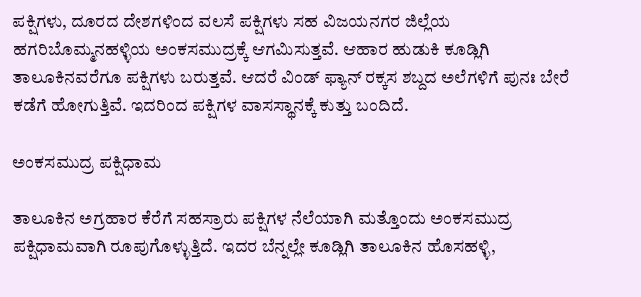ಪಕ್ಷಿಗಳು, ದೂರದ ದೇಶಗಳಿಂದ ವಲಸೆ ಪಕ್ಷಿಗಳು ಸಹ ವಿಜಯನಗರ ಜಿಲ್ಲೆಯ ಹಗರಿಬೊಮ್ಮನಹಳ್ಳಿಯ ಅಂಕಸಮುದ್ರಕ್ಕೆ ಆಗಮಿಸುತ್ತವೆ. ಆಹಾರ ಹುಡುಕಿ ಕೂಡ್ಲಿಗಿ ತಾಲೂಕಿನವರೆಗೂ ಪಕ್ಷಿಗಳು ಬರುತ್ತವೆ. ಆದರೆ ವಿಂಡ್ ಫ್ಯಾನ್ ರಕ್ಕಸ ಶಬ್ದದ ಅಲೆಗಳಿಗೆ ಪುನಃ ಬೇರೆ ಕಡೆಗೆ ಹೋಗುತ್ತಿವೆ. ಇದರಿಂದ ಪಕ್ಷಿಗಳ ವಾಸಸ್ಥಾನಕ್ಕೆ ಕುತ್ತು ಬಂದಿದೆ.

ಅಂಕಸಮುದ್ರ ಪಕ್ಷಿಧಾಮ

ತಾಲೂಕಿನ ಅಗ್ರಹಾರ ಕೆರೆಗೆ ಸಹಸ್ರಾರು ಪಕ್ಷಿಗಳ ನೆಲೆಯಾಗಿ ಮತ್ತೊಂದು ಅಂಕಸಮುದ್ರ ಪಕ್ಷಿಧಾಮವಾಗಿ ರೂಪುಗೊಳ್ಳುತ್ತಿದೆ. ಇದರ ಬೆನ್ನಲ್ಲೇ ಕೂಡ್ಲಿಗಿ ತಾಲೂಕಿನ ಹೊಸಹಳ್ಳಿ,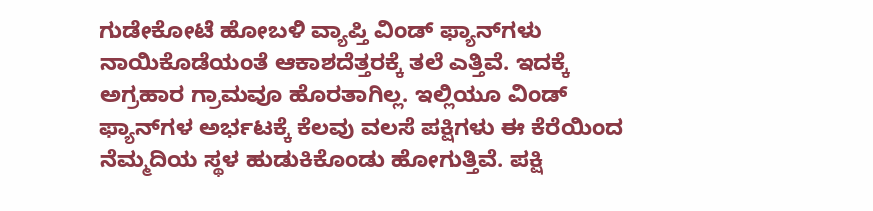ಗುಡೇಕೋಟೆ ಹೋಬಳಿ ವ್ಯಾಪ್ತಿ ವಿಂಡ್ ಫ್ಯಾನ್‌ಗಳು ನಾಯಿಕೊಡೆಯಂತೆ ಆಕಾಶದೆತ್ತರಕ್ಕೆ ತಲೆ ಎತ್ತಿವೆ. ಇದಕ್ಕೆ ಅಗ್ರಹಾರ ಗ್ರಾಮವೂ ಹೊರತಾಗಿಲ್ಲ. ಇಲ್ಲಿಯೂ ವಿಂಡ್ ಫ್ಯಾನ್‌ಗಳ ಅರ್ಭಟಕ್ಕೆ ಕೆಲವು ವಲಸೆ ಪಕ್ಷಿಗಳು ಈ ಕೆರೆಯಿಂದ ನೆಮ್ಮದಿಯ ಸ್ಥಳ ಹುಡುಕಿಕೊಂಡು ಹೋಗುತ್ತಿವೆ. ಪಕ್ಷಿ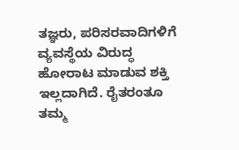ತಜ್ಞರು, ಪರಿಸರವಾದಿಗಳಿಗೆ ವ್ಯವಸ್ಥೆಯ ವಿರುದ್ಧ ಹೋರಾಟ ಮಾಡುವ ಶಕ್ತಿ ಇಲ್ಲದಾಗಿದೆ. ರೈತರಂತೂ ತಮ್ಮ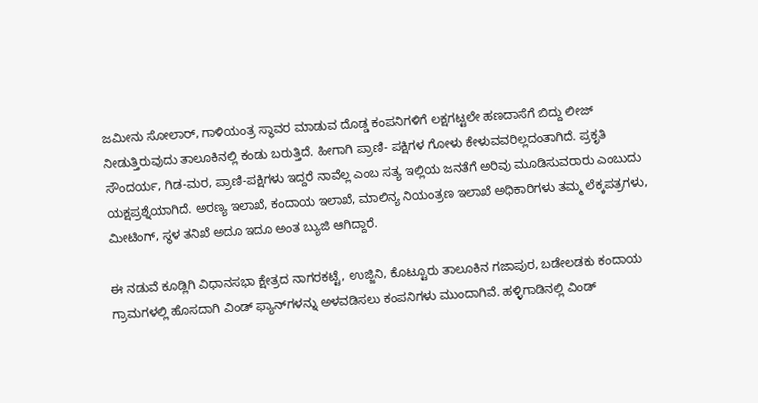ಜಮೀನು ಸೋಲಾರ್, ಗಾಳಿಯಂತ್ರ ಸ್ಥಾವರ ಮಾಡುವ ದೊಡ್ಡ ಕಂಪನಿಗಳಿಗೆ ಲಕ್ಷಗಟ್ಟಲೇ ಹಣದಾಸೆಗೆ ಬಿದ್ದು ಲೀಜ್ ನೀಡುತ್ತಿರುವುದು ತಾಲೂಕಿನಲ್ಲಿ ಕಂಡು ಬರುತ್ತಿದೆ. ಹೀಗಾಗಿ ಪ್ರಾಣಿ- ಪಕ್ಷಿಗಳ ಗೋಳು ಕೇಳುವವರಿಲ್ಲದಂತಾಗಿದೆ. ಪ್ರಕೃತಿ ಸೌಂದರ್ಯ, ಗಿಡ-ಮರ, ಪ್ರಾಣಿ-ಪಕ್ಷಿಗಳು ಇದ್ದರೆ ನಾವೆಲ್ಲ ಎಂಬ ಸತ್ಯ ಇಲ್ಲಿಯ ಜನತೆಗೆ ಅರಿವು ಮೂಡಿಸುವರಾರು ಎಂಬುದು ಯಕ್ಷಪ್ರಶ್ನೆಯಾಗಿದೆ. ಅರಣ್ಯ ಇಲಾಖೆ, ಕಂದಾಯ ಇಲಾಖೆ, ಮಾಲಿನ್ಯ ನಿಯಂತ್ರಣ ಇಲಾಖೆ ಅಧಿಕಾರಿಗಳು ತಮ್ಮ ಲೆಕ್ಕಪತ್ರಗಳು, ಮೀಟಿಂಗ್, ಸ್ಥಳ ತನಿಖೆ ಅದೂ ಇದೂ ಅಂತ ಬ್ಯುಜಿ ಆಗಿದ್ದಾರೆ.

ಈ ನಡುವೆ ಕೂಡ್ಲಿಗಿ ವಿಧಾನಸಭಾ ಕ್ಷೇತ್ರದ ನಾಗರಕಟ್ಟೆ, ಉಜ್ಜಿನಿ, ಕೊಟ್ಟೂರು ತಾಲೂಕಿನ ಗಜಾಪುರ, ಬಡೇಲಡಕು ಕಂದಾಯ ಗ್ರಾಮಗಳಲ್ಲಿ ಹೊಸದಾಗಿ ವಿಂಡ್ ಫ್ಯಾನ್‌ಗಳನ್ನು ಅಳವಡಿಸಲು ಕಂಪನಿಗಳು ಮುಂದಾಗಿವೆ. ಹಳ್ಳಿಗಾಡಿನಲ್ಲಿ ವಿಂಡ್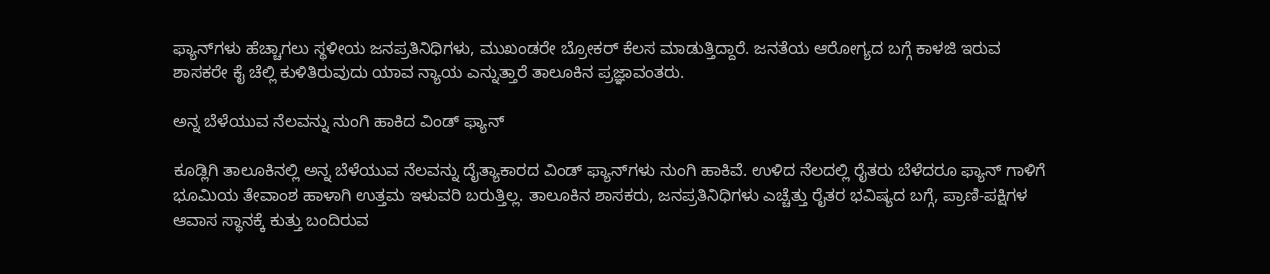ಫ್ಯಾನ್‌ಗಳು ಹೆಚ್ಚಾಗಲು ಸ್ಥಳೀಯ ಜನಪ್ರತಿನಿಧಿಗಳು, ಮುಖಂಡರೇ ಬ್ರೋಕರ್ ಕೆಲಸ ಮಾಡುತ್ತಿದ್ದಾರೆ. ಜನತೆಯ ಆರೋಗ್ಯದ ಬಗ್ಗೆ ಕಾಳಜಿ ಇರುವ ಶಾಸಕರೇ ಕೈ ಚೆಲ್ಲಿ ಕುಳಿತಿರುವುದು ಯಾವ ನ್ಯಾಯ ಎನ್ನುತ್ತಾರೆ ತಾಲೂಕಿನ ಪ್ರಜ್ಞಾವಂತರು.

ಅನ್ನ ಬೆಳೆಯುವ ನೆಲವನ್ನು ನುಂಗಿ ಹಾಕಿದ ವಿಂಡ್ ಫ್ಯಾನ್‌

ಕೂಡ್ಲಿಗಿ ತಾಲೂಕಿನಲ್ಲಿ ಅನ್ನ ಬೆಳೆಯುವ ನೆಲವನ್ನು ದೈತ್ಯಾಕಾರದ ವಿಂಡ್ ಫ್ಯಾನ್‌ಗಳು ನುಂಗಿ ಹಾಕಿವೆ. ಉಳಿದ ನೆಲದಲ್ಲಿ ರೈತರು ಬೆಳೆದರೂ ಫ್ಯಾನ್ ಗಾಳಿಗೆ ಭೂಮಿಯ ತೇವಾಂಶ ಹಾಳಾಗಿ ಉತ್ತಮ ಇಳುವರಿ ಬರುತ್ತಿಲ್ಲ. ತಾಲೂಕಿನ ಶಾಸಕರು, ಜನಪ್ರತಿನಿಧಿಗಳು ಎಚ್ಚೆತ್ತು ರೈತರ ಭವಿಷ್ಯದ ಬಗ್ಗೆ, ಪ್ರಾಣಿ-ಪಕ್ಷಿಗಳ ಆವಾಸ ಸ್ಥಾನಕ್ಕೆ ಕುತ್ತು ಬಂದಿರುವ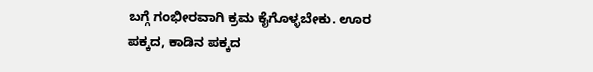ಬಗ್ಗೆ ಗಂಭೀರವಾಗಿ ಕ್ರಮ ಕೈಗೊಳ್ಳಬೇಕು. ಊರ ಪಕ್ಕದ, ಕಾಡಿನ ಪಕ್ಕದ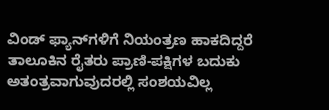ವಿಂಡ್ ಫ್ಯಾನ್‌ಗಳಿಗೆ ನಿಯಂತ್ರಣ ಹಾಕದಿದ್ದರೆ ತಾಲೂಕಿನ ರೈತರು ಪ್ರಾಣಿ-ಪಕ್ಷಿಗಳ ಬದುಕು ಅತಂತ್ರವಾಗುವುದರಲ್ಲಿ ಸಂಶಯವಿಲ್ಲ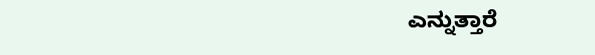ಎನ್ನುತ್ತಾರೆ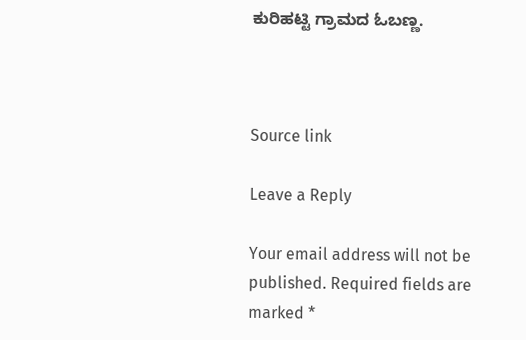ಕುರಿಹಟ್ಟಿ ಗ್ರಾಮದ ಓಬಣ್ಣ.



Source link

Leave a Reply

Your email address will not be published. Required fields are marked *